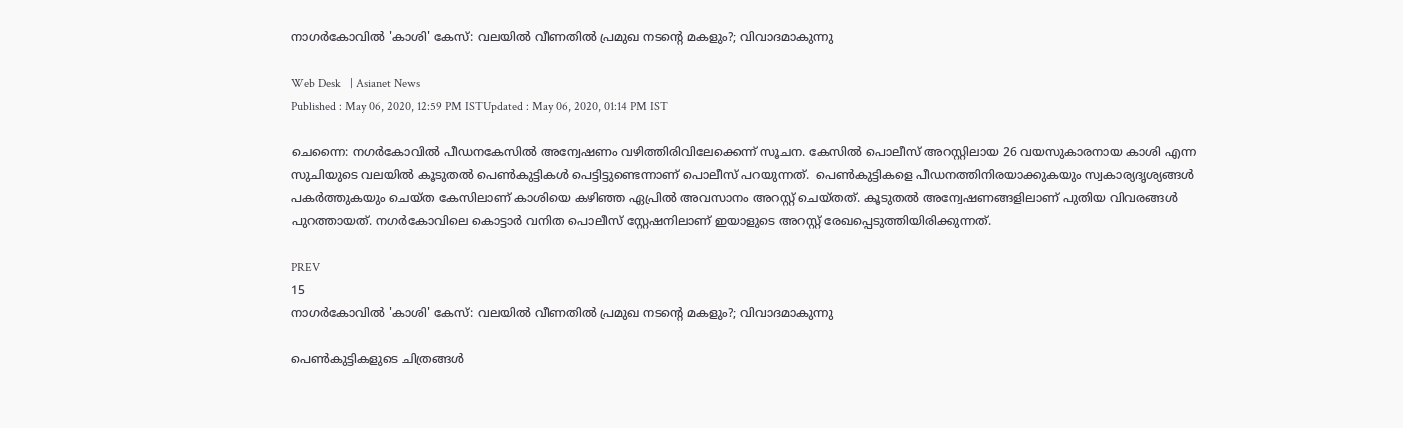നാഗര്‍കോവില്‍ 'കാശി' കേസ്: വലയില്‍ വീണതില്‍ പ്രമുഖ നടന്‍റെ മകളും?; വിവാദമാകുന്നു

Web Desk   | Asianet News
Published : May 06, 2020, 12:59 PM ISTUpdated : May 06, 2020, 01:14 PM IST

ചെന്നൈ: നഗര്‍കോവില്‍ പീഡനകേസില്‍ അന്വേഷണം വഴിത്തിരിവിലേക്കെന്ന് സൂചന. കേസില്‍ പൊലീസ് അറസ്റ്റിലായ 26 വയസുകാരനായ കാശി എന്ന സുചിയുടെ വലയില്‍ കൂടുതല്‍ പെണ്‍കുട്ടികള്‍ പെട്ടിട്ടുണ്ടെന്നാണ് പൊലീസ് പറയുന്നത്.  പെണ്‍കുട്ടികളെ പീഡനത്തിനിരയാക്കുകയും സ്വകാര്യദൃശ്യങ്ങള്‍ പകര്‍ത്തുകയും ചെയ്ത കേസിലാണ് കാശിയെ കഴിഞ്ഞ ഏപ്രില്‍ അവസാനം അറസ്റ്റ് ചെയ്തത്. കൂടുതല്‍ അന്വേഷണങ്ങളിലാണ് പുതിയ വിവരങ്ങള്‍ പുറത്തായത്. നഗര്‍കോവിലെ കൊട്ടാര്‍ വനിത പൊലീസ് സ്റ്റേഷനിലാണ് ഇയാളുടെ അറസ്റ്റ് രേഖപ്പെടുത്തിയിരിക്കുന്നത്.

PREV
15
നാഗര്‍കോവില്‍ 'കാശി' കേസ്: വലയില്‍ വീണതില്‍ പ്രമുഖ നടന്‍റെ മകളും?; വിവാദമാകുന്നു

പെണ്‍കുട്ടികളുടെ ചിത്രങ്ങള്‍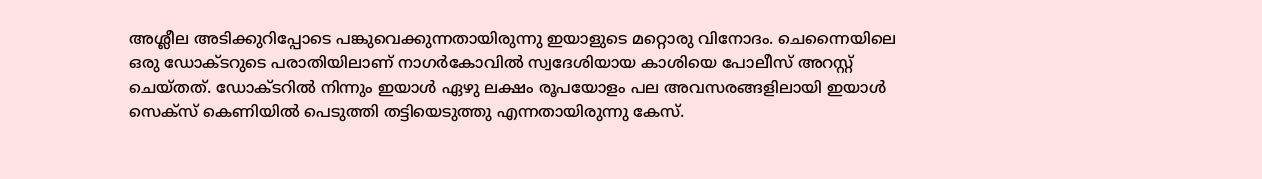അശ്ലീല അടിക്കുറിപ്പോടെ പങ്കുവെക്കുന്നതായിരുന്നു ഇയാളുടെ മറ്റൊരു വിനോദം. ചെന്നൈയിലെ ഒരു ഡോക്ടറുടെ പരാതിയിലാണ് നാഗര്‍കോവില്‍ സ്വദേശിയായ കാശിയെ പോലീസ് അറസ്റ്റ് ചെയ്തത്. ഡോക്ടറില്‍ നിന്നും ഇയാള്‍ ഏഴു ലക്ഷം രൂപയോളം പല അവസരങ്ങളിലായി ഇയാള്‍ സെക്സ് കെണിയില്‍ പെടുത്തി തട്ടിയെടുത്തു എന്നതായിരുന്നു കേസ്.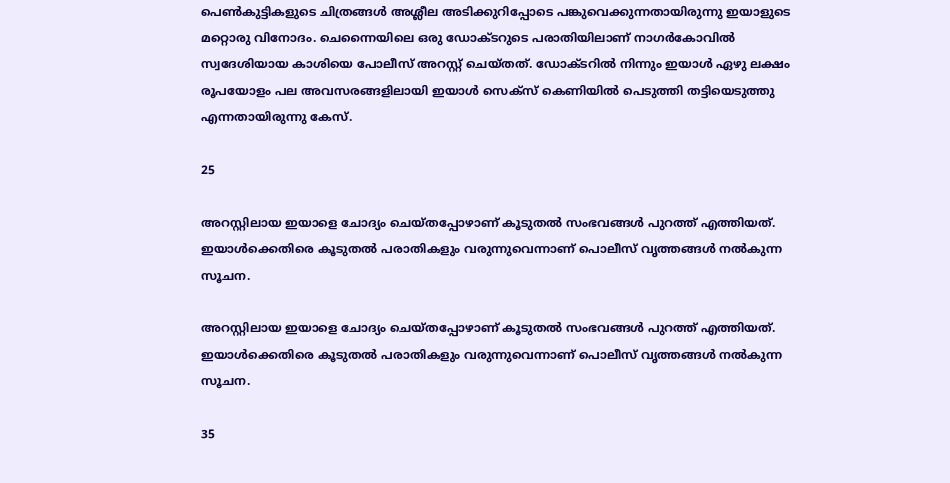പെണ്‍കുട്ടികളുടെ ചിത്രങ്ങള്‍ അശ്ലീല അടിക്കുറിപ്പോടെ പങ്കുവെക്കുന്നതായിരുന്നു ഇയാളുടെ മറ്റൊരു വിനോദം. ചെന്നൈയിലെ ഒരു ഡോക്ടറുടെ പരാതിയിലാണ് നാഗര്‍കോവില്‍ സ്വദേശിയായ കാശിയെ പോലീസ് അറസ്റ്റ് ചെയ്തത്. ഡോക്ടറില്‍ നിന്നും ഇയാള്‍ ഏഴു ലക്ഷം രൂപയോളം പല അവസരങ്ങളിലായി ഇയാള്‍ സെക്സ് കെണിയില്‍ പെടുത്തി തട്ടിയെടുത്തു എന്നതായിരുന്നു കേസ്.

25

അറസ്റ്റിലായ ഇയാളെ ചോദ്യം ചെയ്തപ്പോഴാണ് കൂടുതല്‍ സംഭവങ്ങള്‍ പുറത്ത് എത്തിയത്. ഇയാള്‍ക്കെതിരെ കൂടുതല്‍ പരാതികളും വരുന്നുവെന്നാണ് പൊലീസ് വൃത്തങ്ങള്‍ നല്‍കുന്ന സൂചന.

അറസ്റ്റിലായ ഇയാളെ ചോദ്യം ചെയ്തപ്പോഴാണ് കൂടുതല്‍ സംഭവങ്ങള്‍ പുറത്ത് എത്തിയത്. ഇയാള്‍ക്കെതിരെ കൂടുതല്‍ പരാതികളും വരുന്നുവെന്നാണ് പൊലീസ് വൃത്തങ്ങള്‍ നല്‍കുന്ന സൂചന.

35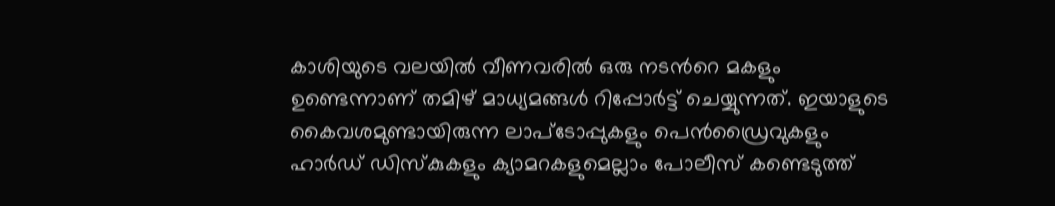കാശിയുടെ വലയില്‍ വീണവരില്‍ ഒരു നടന്‍റെ മകളും ഉണ്ടെന്നാണ് തമിഴ് മാധ്യമങ്ങള്‍ റിപ്പോര്‍ട്ട് ചെയ്യുന്നത്. ഇയാളുടെ കൈവശമുണ്ടായിരുന്ന ലാപ്‌ടോപ്പുകളും പെന്‍ഡ്രൈവുകളും ഹാര്‍ഡ് ഡിസ്‌കുകളും ക്യാമറകളുമെല്ലാം പോലീസ് കണ്ടെടുത്ത്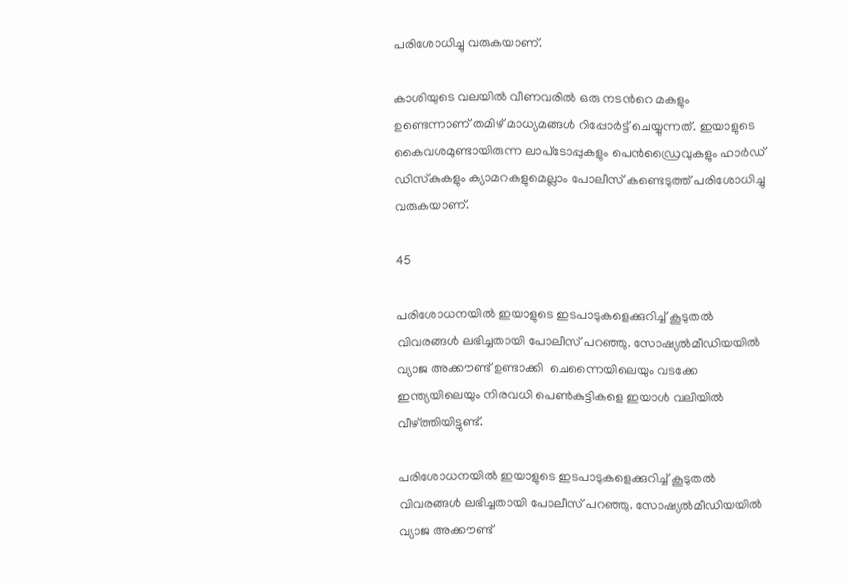പരിശോധിച്ചു വരുകയാണ്.

കാശിയുടെ വലയില്‍ വീണവരില്‍ ഒരു നടന്‍റെ മകളും ഉണ്ടെന്നാണ് തമിഴ് മാധ്യമങ്ങള്‍ റിപ്പോര്‍ട്ട് ചെയ്യുന്നത്. ഇയാളുടെ കൈവശമുണ്ടായിരുന്ന ലാപ്‌ടോപ്പുകളും പെന്‍ഡ്രൈവുകളും ഹാര്‍ഡ് ഡിസ്‌കുകളും ക്യാമറകളുമെല്ലാം പോലീസ് കണ്ടെടുത്ത് പരിശോധിച്ചു വരുകയാണ്.

45

പരിശോധനയില്‍ ഇയാളുടെ ഇടപാടുകളെക്കുറിച്ച് കൂടുതല്‍ വിവരങ്ങള്‍ ലഭിച്ചതായി പോലീസ് പറഞ്ഞു. സോഷ്യല്‍മീഡിയയില്‍ വ്യാജ അക്കൗണ്ട് ഉണ്ടാക്കി  ചെന്നൈയിലെയും വടക്കേ ഇന്ത്യയിലെയും നിരവധി പെണ്‍കുട്ടികളെ ഇയാള്‍ വലിയില്‍ വീഴ്ത്തിയിട്ടുണ്ട്.

പരിശോധനയില്‍ ഇയാളുടെ ഇടപാടുകളെക്കുറിച്ച് കൂടുതല്‍ വിവരങ്ങള്‍ ലഭിച്ചതായി പോലീസ് പറഞ്ഞു. സോഷ്യല്‍മീഡിയയില്‍ വ്യാജ അക്കൗണ്ട്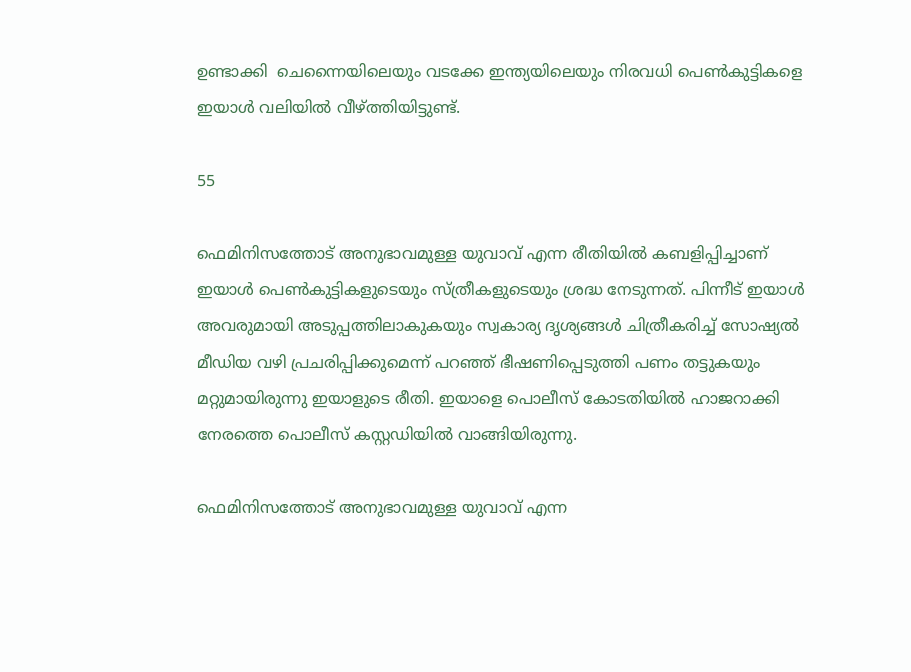ഉണ്ടാക്കി  ചെന്നൈയിലെയും വടക്കേ ഇന്ത്യയിലെയും നിരവധി പെണ്‍കുട്ടികളെ ഇയാള്‍ വലിയില്‍ വീഴ്ത്തിയിട്ടുണ്ട്.

55

ഫെമിനിസത്തോട് അനുഭാവമുള്ള യുവാവ് എന്ന രീതിയില്‍ കബളിപ്പിച്ചാണ് ഇയാള്‍ പെണ്‍കുട്ടികളുടെയും സ്ത്രീകളുടെയും ശ്രദ്ധ നേടുന്നത്. പിന്നീട് ഇയാള്‍ അവരുമായി അടുപ്പത്തിലാകുകയും സ്വകാര്യ ദൃശ്യങ്ങള്‍ ചിത്രീകരിച്ച് സോഷ്യല്‍ മീഡിയ വഴി പ്രചരിപ്പിക്കുമെന്ന് പറഞ്ഞ് ഭീഷണിപ്പെടുത്തി പണം തട്ടുകയും മറ്റുമായിരുന്നു ഇയാളുടെ രീതി. ഇയാളെ പൊലീസ് കോടതിയില്‍ ഹാജറാക്കി നേരത്തെ പൊലീസ് കസ്റ്റഡിയില്‍ വാങ്ങിയിരുന്നു.

ഫെമിനിസത്തോട് അനുഭാവമുള്ള യുവാവ് എന്ന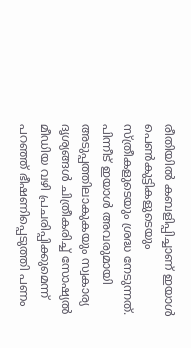രീതിയില്‍ കബളിപ്പിച്ചാണ് ഇയാള്‍ പെണ്‍കുട്ടികളുടെയും സ്ത്രീകളുടെയും ശ്രദ്ധ നേടുന്നത്. പിന്നീട് ഇയാള്‍ അവരുമായി അടുപ്പത്തിലാകുകയും സ്വകാര്യ ദൃശ്യങ്ങള്‍ ചിത്രീകരിച്ച് സോഷ്യല്‍ മീഡിയ വഴി പ്രചരിപ്പിക്കുമെന്ന് പറഞ്ഞ് ഭീഷണിപ്പെടുത്തി പണം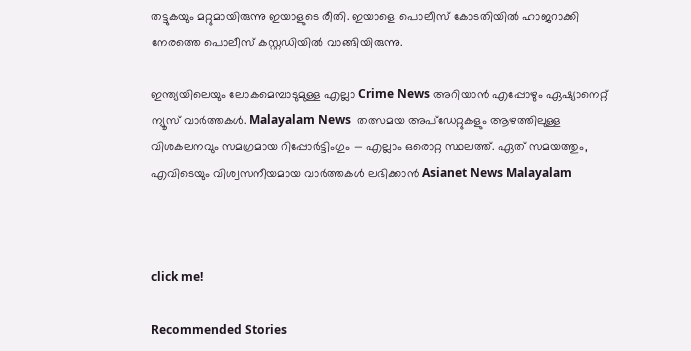തട്ടുകയും മറ്റുമായിരുന്നു ഇയാളുടെ രീതി. ഇയാളെ പൊലീസ് കോടതിയില്‍ ഹാജറാക്കി നേരത്തെ പൊലീസ് കസ്റ്റഡിയില്‍ വാങ്ങിയിരുന്നു.

ഇന്ത്യയിലെയും ലോകമെമ്പാടുമുള്ള എല്ലാ Crime News അറിയാൻ എപ്പോഴും ഏഷ്യാനെറ്റ് ന്യൂസ് വാർത്തകൾ. Malayalam News  തത്സമയ അപ്‌ഡേറ്റുകളും ആഴത്തിലുള്ള വിശകലനവും സമഗ്രമായ റിപ്പോർട്ടിംഗും — എല്ലാം ഒരൊറ്റ സ്ഥലത്ത്. ഏത് സമയത്തും, എവിടെയും വിശ്വസനീയമായ വാർത്തകൾ ലഭിക്കാൻ Asianet News Malayalam



click me!

Recommended Stories